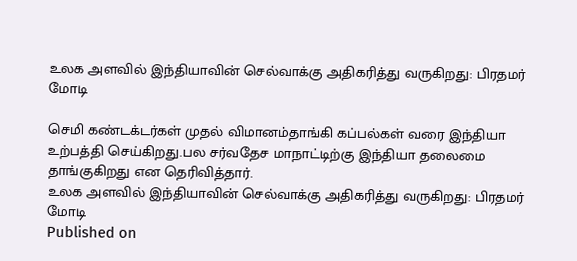உலக அளவில் இந்தியாவின் செல்வாக்கு அதிகரித்து வருகிறது: பிரதமர் மோடி

செமி கண்டக்டர்கள் முதல் விமானம்தாங்கி கப்பல்கள் வரை இந்தியா உற்பத்தி செய்கிறது.பல சர்வதேச மாநாட்டிற்கு இந்தியா தலைமை தாங்குகிறது என தெரிவித்தார்.
உலக அளவில் இந்தியாவின் செல்வாக்கு அதிகரித்து வருகிறது: பிரதமர் மோடி
Published on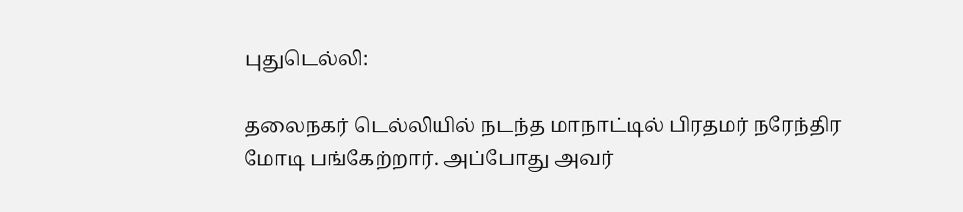புதுடெல்லி:

தலைநகர் டெல்லியில் நடந்த மாநாட்டில் பிரதமர் நரேந்திர மோடி பங்கேற்றார். அப்போது அவர்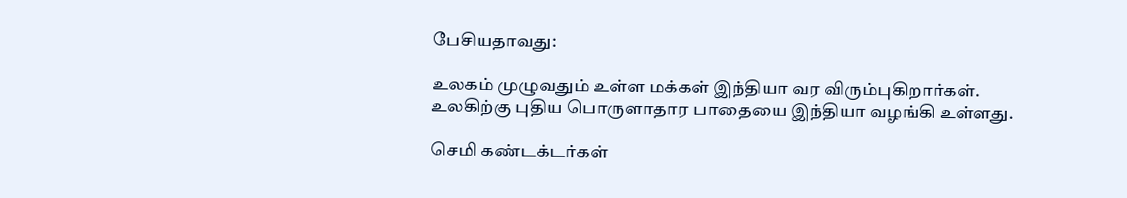பேசியதாவது:

உலகம் முழுவதும் உள்ள மக்கள் இந்தியா வர விரும்புகிறார்கள். உலகிற்கு புதிய பொருளாதார பாதையை இந்தியா வழங்கி உள்ளது.

செமி கண்டக்டர்கள்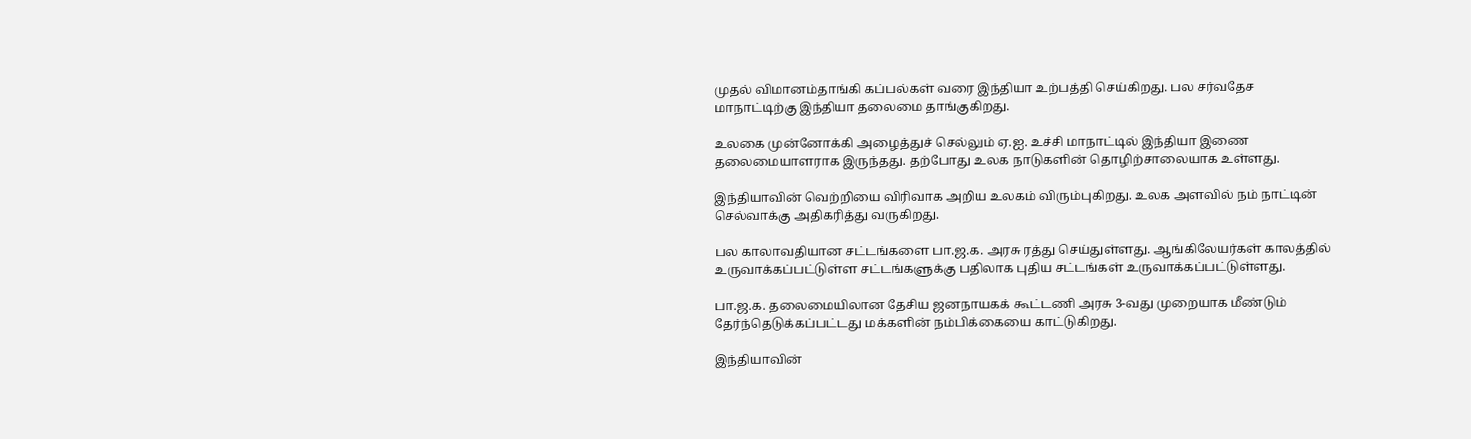முதல் விமானம்தாங்கி கப்பல்கள் வரை இந்தியா உற்பத்தி செய்கிறது. பல சர்வதேச மாநாட்டிற்கு இந்தியா தலைமை தாங்குகிறது.

உலகை முன்னோக்கி அழைத்துச் செல்லும் ஏ.ஐ. உச்சி மாநாட்டில் இந்தியா இணை தலைமையாளராக இருந்தது. தற்போது உலக நாடுகளின் தொழிற்சாலையாக உள்ளது.

இந்தியாவின் வெற்றியை விரிவாக அறிய உலகம் விரும்புகிறது. உலக அளவில் நம் நாட்டின் செல்வாக்கு அதிகரித்து வருகிறது.

பல காலாவதியான சட்டங்களை பா.ஜ.க. அரசு ரத்து செய்துள்ளது. ஆங்கிலேயர்கள் காலத்தில் உருவாக்கப்பட்டுள்ள சட்டங்களுக்கு பதிலாக புதிய சட்டங்கள் உருவாக்கப்பட்டுள்ளது.

பா.ஜ.க. தலைமையிலான தேசிய ஜனநாயகக் கூட்டணி அரசு 3-வது முறையாக மீண்டும் தேர்ந்தெடுக்கப்பட்டது மக்களின் நம்பிக்கையை காட்டுகிறது.

இந்தியாவின்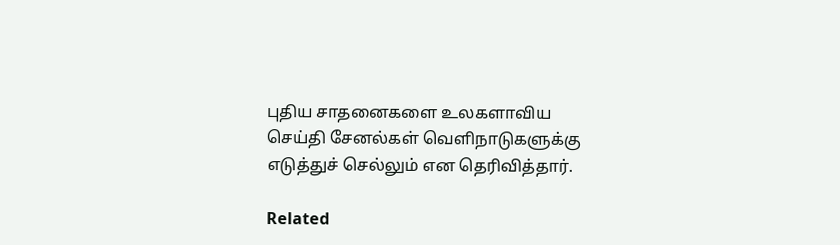புதிய சாதனைகளை உலகளாவிய செய்தி சேனல்கள் வெளிநாடுகளுக்கு எடுத்துச் செல்லும் என தெரிவித்தார்.

Related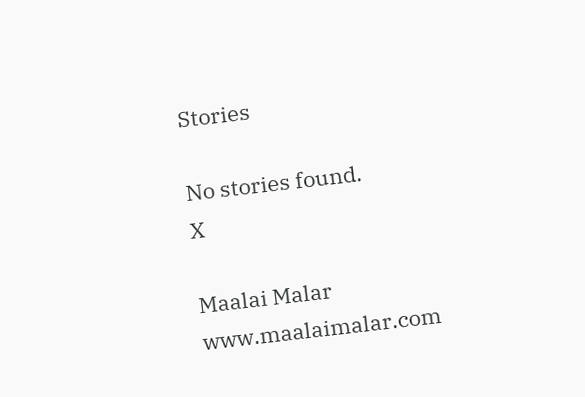Stories

No stories found.
X

Maalai Malar
www.maalaimalar.com